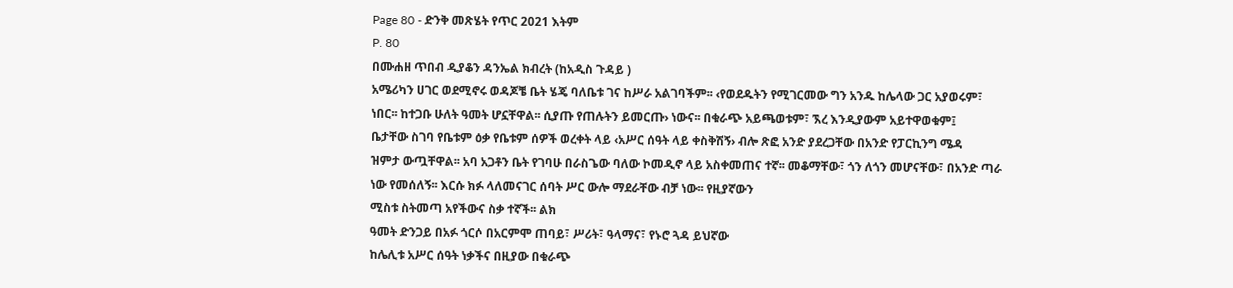Page 80 - ድንቅ መጽሄት የጥር 2021 እትም
P. 80
በሙሐዘ ጥበብ ዲያቆን ዳንኤል ክብረት (ከአዲስ ጉዳይ )
አሜሪካን ሀገር ወደሚኖሩ ወዳጆቼ ቤት ሄጄ ባለቤቱ ገና ከሥራ አልገባችም፡፡ ‹የወደዱትን የሚገርመው ግን አንዱ ከሌላው ጋር አያወሩም፣
ነበር፡፡ ከተጋቡ ሁለት ዓመት ሆኗቸዋል፡፡ ሲያጡ የጠሉትን ይመርጡ› ነውና፡፡ በቁራጭ አይጫወቱም፣ ኧረ እንዲያውም አይተዋወቁም፤
ቤታቸው ስገባ የቤቱም ዕቃ የቤቱም ሰዎች ወረቀት ላይ ‹አሥር ሰዓት ላይ ቀስቅሽኝ› ብሎ ጽፎ አንድ ያደረጋቸው በአንድ የፓርኪንግ ሜዳ
ዝምታ ውጧቸዋል፡፡ አባ አጋቶን ቤት የገባሁ በራስጌው ባለው ኮመዲኖ ላይ አስቀመጠና ተኛ፡፡ መቆማቸው፣ ጎን ለጎን መሆናቸው፣ በአንድ ጣራ
ነው የመሰለኝ፡፡ እርሱ ክፉ ላለመናገር ሰባት ሥር ውሎ ማደራቸው ብቻ ነው፡፡ የዚያኛውን
ሚስቱ ስትመጣ አየችውና ስቃ ተኛች፡፡ ልክ
ዓመት ድንጋይ በአፉ ጎርሶ በአርምሞ ጠባይ፣ ሥሪት፣ ዓላማና፣ የኑሮ ጓዳ ይህኛው
ከሌሊቱ አሥር ሰዓት ነቃችና በዚያው በቁራጭ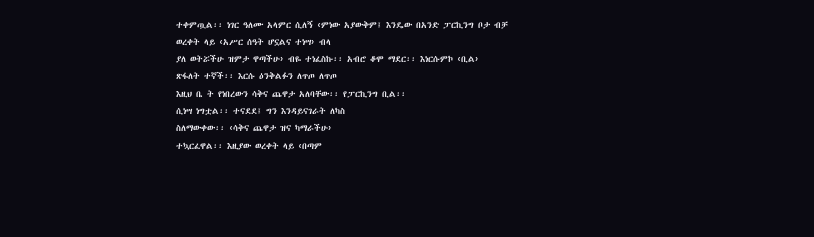ተቀምጧል፡፡ ነገር ዓለሙ አላምር ሲለኝ ‹ምነው አያውቅም፤ እንዴው በአንድ ፓርኪንግ ቦታ ብቻ
ወረቀት ላይ ‹አሥር ሰዓት ሆኗልና ተነሣ› ብላ
ያለ ወትሯችሁ ዝምታ ዋጣችሁ› ብዬ ተነፈስኩ፡፡ አብሮ ቆሞ ማደር፡፡ እነርሱምኮ ‹ቢል›
ጽፋለት ተኛች፡፡ እርሱ ዕንቅልፉን ለጥጦ ለጥጦ
እዚህ ቤ ት የነበረውን ሳቅና ጨዋታ አለባቸው፡፡ የፓርኪንግ ቢል፡፡
ሲነሣ ነግቷል፡፡ ተናደደ፤ ግን እንዳይናገራት ለካስ
ስለማውቀው፡፡ ‹ሳቅና ጨዋታ ዝና ካማራችሁ›
ተኳርፈዋል፡፡ እዚያው ወረቀት ላይ ‹በጣም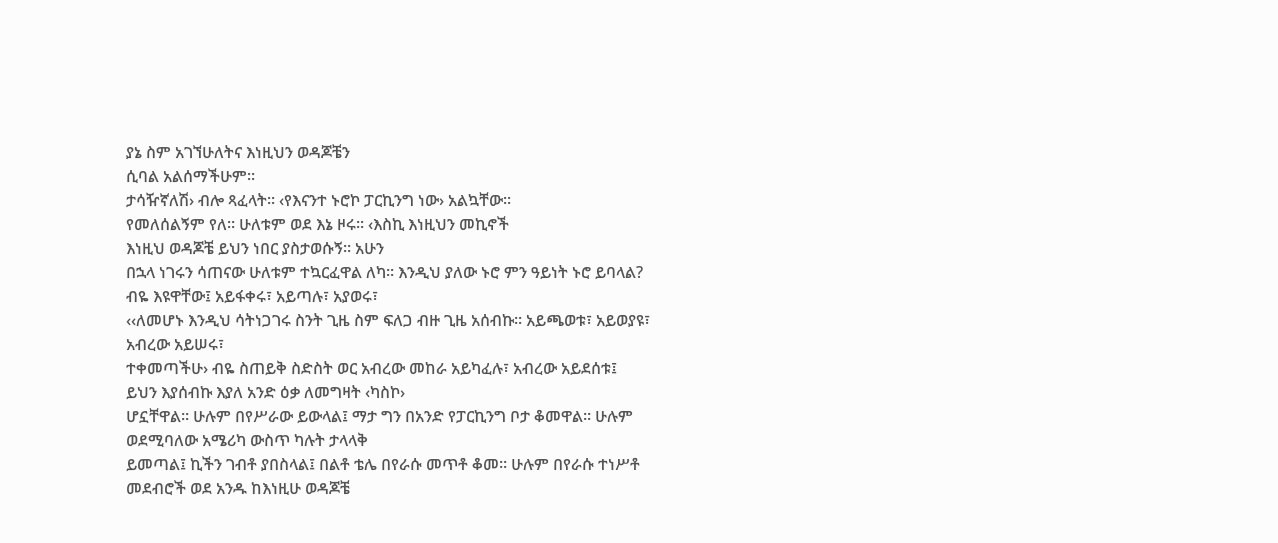ያኔ ስም አገኘሁለትና እነዚህን ወዳጆቼን
ሲባል አልሰማችሁም፡፡
ታሳዥኛለሽ› ብሎ ጻፈላት፡፡ ‹የእናንተ ኑሮኮ ፓርኪንግ ነው› አልኳቸው፡፡
የመለሰልኝም የለ፡፡ ሁለቱም ወደ እኔ ዞሩ፡፡ ‹እስኪ እነዚህን መኪኖች
እነዚህ ወዳጆቼ ይህን ነበር ያስታወሱኝ፡፡ አሁን
በኋላ ነገሩን ሳጠናው ሁለቱም ተኳርፈዋል ለካ፡፡ እንዲህ ያለው ኑሮ ምን ዓይነት ኑሮ ይባላል? ብዬ እዩዋቸው፤ አይፋቀሩ፣ አይጣሉ፣ አያወሩ፣
‹‹ለመሆኑ እንዲህ ሳትነጋገሩ ስንት ጊዜ ስም ፍለጋ ብዙ ጊዜ አሰብኩ፡፡ አይጫወቱ፣ አይወያዩ፣ አብረው አይሠሩ፣
ተቀመጣችሁ› ብዬ ስጠይቅ ስድስት ወር አብረው መከራ አይካፈሉ፣ አብረው አይደሰቱ፤
ይህን እያሰብኩ እያለ አንድ ዕቃ ለመግዛት ‹ካስኮ›
ሆኗቸዋል፡፡ ሁሉም በየሥራው ይውላል፤ ማታ ግን በአንድ የፓርኪንግ ቦታ ቆመዋል፡፡ ሁሉም
ወደሚባለው አሜሪካ ውስጥ ካሉት ታላላቅ
ይመጣል፤ ኪችን ገብቶ ያበስላል፤ በልቶ ቴሌ በየራሱ መጥቶ ቆመ፡፡ ሁሉም በየራሱ ተነሥቶ
መደብሮች ወደ አንዱ ከእነዚሁ ወዳጆቼ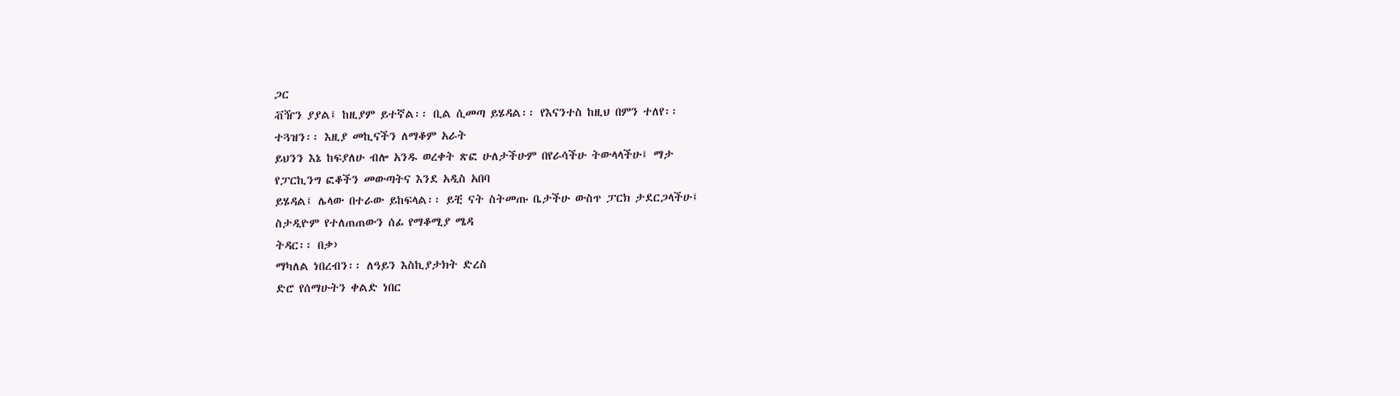ጋር
ቭዥን ያያል፤ ከዚያም ይተኛል፡፡ ቢል ሲመጣ ይሄዳል፡፡ የእናንተስ ከዚህ በምን ተለየ፡፡
ተጓዝን፡፡ እዚያ መኪናችን ለማቆም አራት
ይህንን እኔ ከፍያለሁ ብሎ አንዱ ወረቀት ጽፎ ሁለታችሁም በየራሳችሁ ትውላላችሁ፤ ማታ
የፓርኪንግ ፎቆችን መውጣትና እንደ አዲስ አበባ
ይሄዳል፤ ሌላው በተራው ይከፍላል፡፡ ይቺ ናት ስትመጡ ቤታችሁ ውስጥ ፓርክ ታደርጋላችሁ፤
ስታዲዮም የተለጠጠውን ሰፊ የማቆሚያ ሜዳ
ትዳር፡፡ በቃ›
ማካለል ነበረብን፡፡ ለዓይን እስኪያታክት ድረስ
ድሮ የሰማሁትን ቀልድ ነበር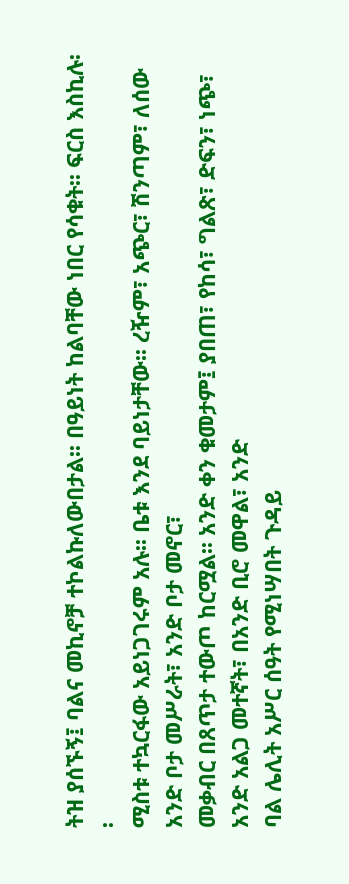ትዝ ያሰኙኝ፤ ባልና መኪኖቻ ተኮልኩለውበታል፡፡ በዓይነት ከልባቸው ነበር የሳቁት፡፡ ፍርስ እስኪሉ፡፡
ሚስቱ ተኳርፋው አይነጋገሩም አሉ፡፡ ቤቱ እንደ ባይነታቸው፡፡ ረዥም፣ አጭር፣ ሽንጣም፣ ለሰው አንድ ቦታ መሥራት፣ አንድ ቦታ መኖር፣
መቃብር በጸጥታ ተውጦ ከርሟል፡፡ አንድ ቀን ቁመታም፤ ያበጠ፣ የከሳ፣ ግልጽ፣ ድፍን፣ ነጭ፣ አንድ አልጋ መተኛት፣ በአንድ ቢሮ መዋል፣ አንድ
ባል ሌሊት አሥር ሰዓት የሚነሣበት ጉዳይ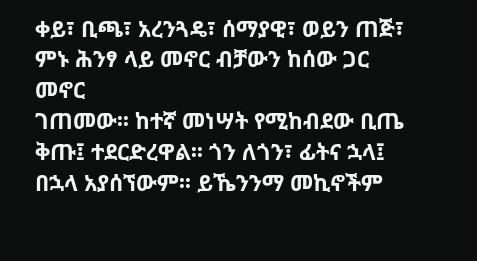ቀይ፣ ቢጫ፣ አረንጓዴ፣ ሰማያዊ፣ ወይን ጠጅ፣ ምኑ ሕንፃ ላይ መኖር ብቻውን ከሰው ጋር መኖር
ገጠመው፡፡ ከተኛ መነሣት የሚከብደው ቢጤ ቅጡ፤ ተደርድረዋል፡፡ ጎን ለጎን፣ ፊትና ኋላ፤ በኋላ አያሰኘውም፡፡ ይኼንንማ መኪኖችም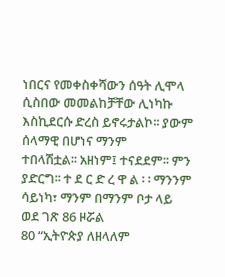ነበርና የመቀስቀሻውን ሰዓት ሊሞላ ሲስበው መመልከቻቸው ሊነካኩ እስኪደርሱ ድረስ ይኖሩታልኮ፡፡ ያውም ሰላማዊ በሆነና ማንም
ተበላሽቷል፡፡ አዘነም፤ ተናደደም፡፡ ምን ያድርግ፡፡ ተ ደ ር ድ ረ ዋ ል ፡ ፡ ማንንም ሳይነካ፣ ማንም በማንም ቦታ ላይ
ወደ ገጽ 86 ዞሯል
80 “ኢትዮጵያ ለዘላለም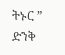ትኑር ” ድንቅ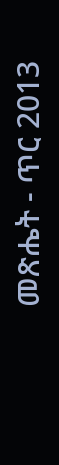መጽሔት - ጥር 2013